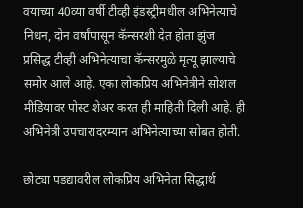वयाच्या 40व्या वर्षी टीव्ही इंडस्ट्रीमधील अभिनेत्याचे निधन, दोन वर्षांपासून कॅन्सरशी देत होता झुंज
प्रसिद्ध टीव्ही अभिनेत्याचा कॅन्सरमुळे मृत्यू झाल्याचे समोर आले आहे. एका लोकप्रिय अभिनेत्रीने सोशल मीडियावर पोस्ट शेअर करत ही माहिती दिली आहे. ही अभिनेत्री उपचारादरम्यान अभिनेत्याच्या सोबत होती.

छोट्या पडद्यावरील लोकप्रिय अभिनेता सिद्धार्थ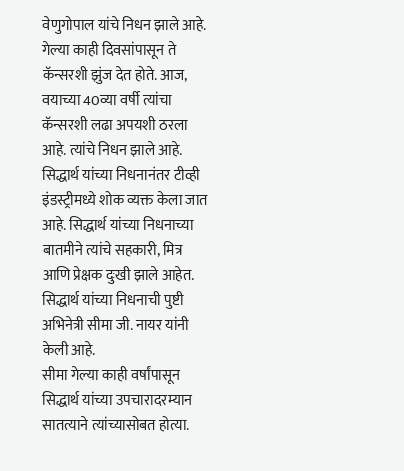वेणुगोपाल यांचे निधन झाले आहे. गेल्या काही दिवसांपासून ते कॅन्सरशी झुंज देत होते. आज, वयाच्या 40व्या वर्षी त्यांचा कॅन्सरशी लढा अपयशी ठरला आहे. त्यांचे निधन झाले आहे. सिद्धार्थ यांच्या निधनानंतर टीव्ही इंडस्ट्रीमध्ये शोक व्यक्त केला जात आहे. सिद्धार्थ यांच्या निधनाच्या बातमीने त्यांचे सहकारी, मित्र आणि प्रेक्षक दुःखी झाले आहेत. सिद्धार्थ यांच्या निधनाची पुष्टी अभिनेत्री सीमा जी. नायर यांनी केली आहे.
सीमा गेल्या काही वर्षांपासून सिद्धार्थ यांच्या उपचारादरम्यान सातत्याने त्यांच्यासोबत होत्या.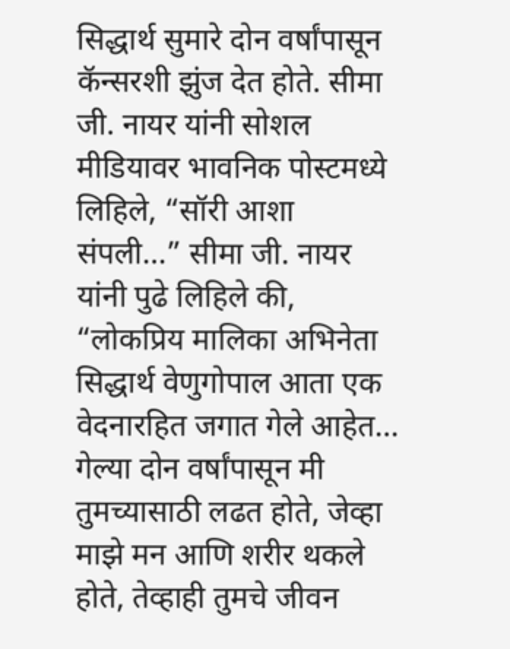सिद्धार्थ सुमारे दोन वर्षांपासून कॅन्सरशी झुंज देत होते. सीमा जी. नायर यांनी सोशल मीडियावर भावनिक पोस्टमध्ये लिहिले, “सॉरी आशा संपली…” सीमा जी. नायर यांनी पुढे लिहिले की, “लोकप्रिय मालिका अभिनेता सिद्धार्थ वेणुगोपाल आता एक वेदनारहित जगात गेले आहेत… गेल्या दोन वर्षांपासून मी तुमच्यासाठी लढत होते, जेव्हा माझे मन आणि शरीर थकले होते, तेव्हाही तुमचे जीवन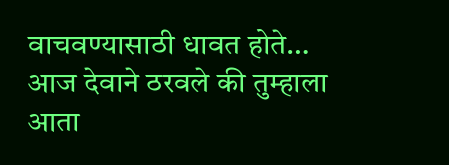वाचवण्यासाठी धावत होते… आज देवाने ठरवले की तुम्हाला आता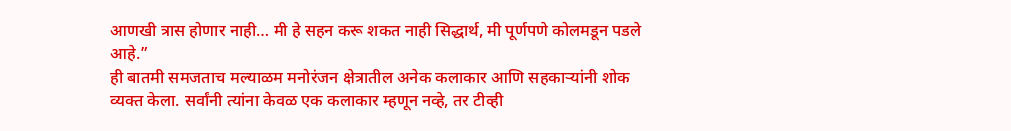आणखी त्रास होणार नाही… मी हे सहन करू शकत नाही सिद्धार्थ, मी पूर्णपणे कोलमडून पडले आहे.”
ही बातमी समजताच मल्याळम मनोरंजन क्षेत्रातील अनेक कलाकार आणि सहकाऱ्यांनी शोक व्यक्त केला. सर्वांनी त्यांना केवळ एक कलाकार म्हणून नव्हे, तर टीव्ही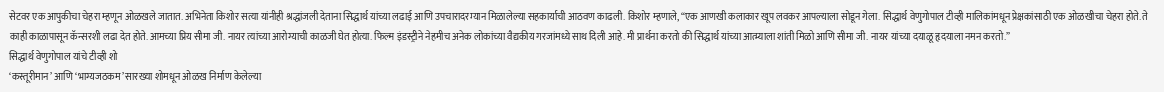सेटवर एक आपुकीचा चेहरा म्हणून ओळखले जातात. अभिनेता किशोर सत्या यांनीही श्रद्धांजली देताना सिद्धार्थ यांच्या लढाई आणि उपचारादरम्यान मिळालेल्या सहकार्याची आठवण काढली. किशोर म्हणाले, “एक आणखी कलाकार खूप लवकर आपल्याला सोडून गेला. सिद्धार्थ वेणुगोपाल टीव्ही मालिकांमधून प्रेक्षकांसाठी एक ओळखीचा चेहरा होते. ते काही काळापासून कॅन्सरशी लढा देत होते. आमच्या प्रिय सीमा जी. नायर त्यांच्या आरोग्याची काळजी घेत होत्या. फिल्म इंडस्ट्रीने नेहमीच अनेक लोकांच्या वैद्यकीय गरजांमध्ये साथ दिली आहे. मी प्रार्थना करतो की सिद्धार्थ यांच्या आत्म्याला शांती मिळो आणि सीमा जी. नायर यांच्या दयाळू हृदयाला नमन करतो.”
सिद्धार्थ वेणुगोपाल यांचे टीव्ही शो
‘कस्तूरीमान’ आणि ‘भाग्यजठकम’ सारख्या शोमधून ओळख निर्माण केलेल्या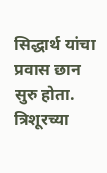सिद्धार्थ यांचा प्रवास छान सुरु होता. त्रिशूरच्या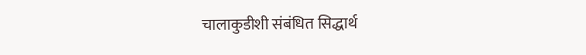चालाकुडीशी संबंधित सिद्धार्थ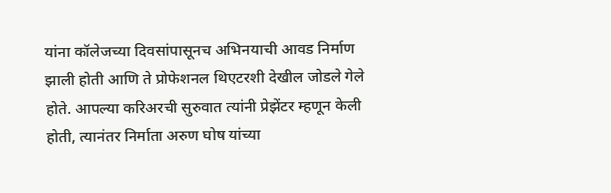यांना कॉलेजच्या दिवसांपासूनच अभिनयाची आवड निर्माण झाली होती आणि ते प्रोफेशनल थिएटरशी देखील जोडले गेले होते. आपल्या करिअरची सुरुवात त्यांनी प्रेझेंटर म्हणून केली होती, त्यानंतर निर्माता अरुण घोष यांच्या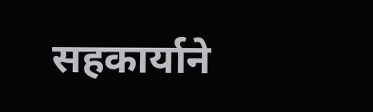सहकार्याने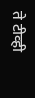ते टीव्ही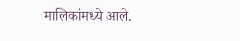मालिकांमध्ये आले.